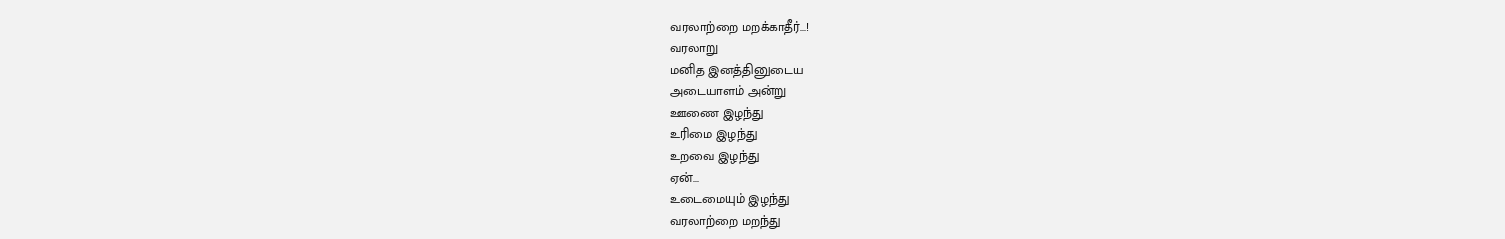வரலாற்றை மறக்காதீர்...!
வரலாறு
மனித இனத்தினுடைய
அடையாளம் அன்று
ஊணை இழந்து
உரிமை இழந்து
உறவை இழந்து
ஏன்...
உடைமையும் இழந்து
வரலாற்றை மறந்து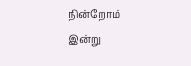நின்றோம்
இன்று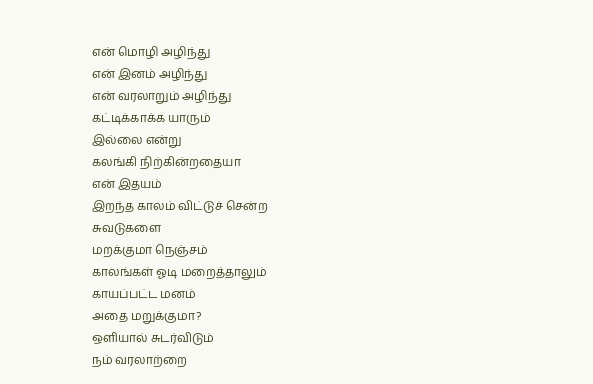என் மொழி அழிந்து
என் இனம் அழிந்து
என் வரலாறும் அழிந்து
கட்டிக்காக்க யாரும்
இல்லை என்று
கலங்கி நிற்கின்றதையா
என் இதயம்
இறந்த காலம் விட்டுச் சென்ற
சுவடுகளை
மறக்குமா நெஞ்சம்
காலங்கள் ஓடி மறைத்தாலும்
காயப்பட்ட மனம்
அதை மறுக்குமா?
ஒளியால் சுடர்விடும்
நம் வரலாற்றை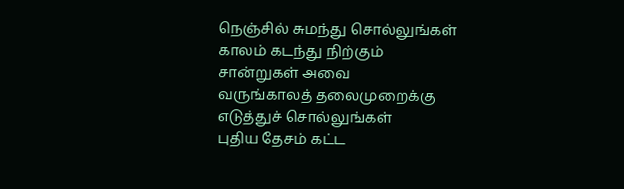நெஞ்சில் சுமந்து சொல்லுங்கள்
காலம் கடந்து நிற்கும்
சான்றுகள் அவை
வருங்காலத் தலைமுறைக்கு
எடுத்துச் சொல்லுங்கள்
புதிய தேசம் கட்ட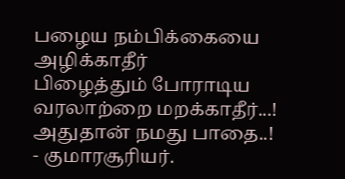பழைய நம்பிக்கையை
அழிக்காதீர்
பிழைத்தும் போராடிய
வரலாற்றை மறக்காதீர்...!
அதுதான் நமது பாதை..!
- குமாரசூரியர்.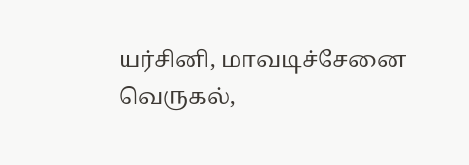யர்சினி, மாவடிச்சேனை வெருகல்,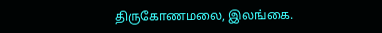திருகோணமலை, இலங்கை.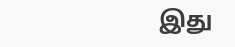இது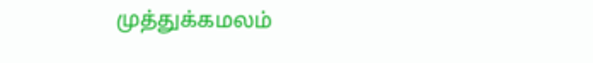முத்துக்கமலம்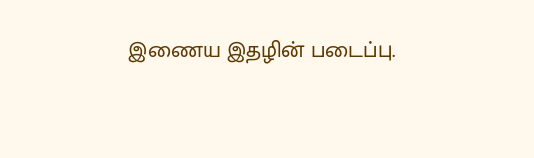இணைய இதழின் படைப்பு.